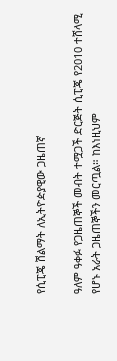የሲፒጄ ሽልማት ለኢትዮዽያዊው ጋዜጠኛ

ዓለም ዓቀፉ የጋዜጠኞች መብት ተሟጋች ድርጅት ሲፒጄ የ2010 ተሸላሚ የሆኑ አራት ጋዜጠኞችን መርጧል። ከእነዚህም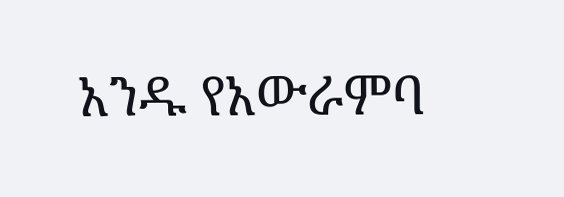አንዱ የአውራምባ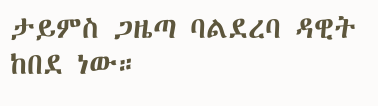ታይምስ ጋዜጣ ባልደረባ ዳዊት ከበደ ነው።